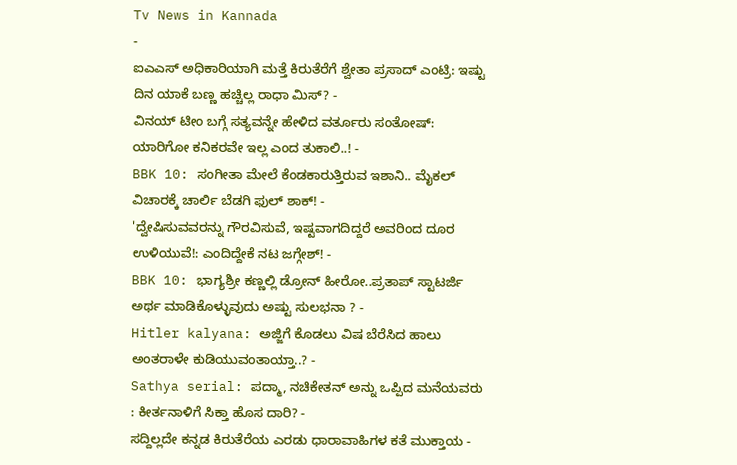Tv News in Kannada
-
ಐಎಎಸ್ ಅಧಿಕಾರಿಯಾಗಿ ಮತ್ತೆ ಕಿರುತೆರೆಗೆ ಶ್ವೇತಾ ಪ್ರಸಾದ್ ಎಂಟ್ರಿ: ಇಷ್ಟು ದಿನ ಯಾಕೆ ಬಣ್ಣ ಹಚ್ಚಿಲ್ಲ ರಾಧಾ ಮಿಸ್? -
ವಿನಯ್ ಟೀಂ ಬಗ್ಗೆ ಸತ್ಯವನ್ನೇ ಹೇಳಿದ ವರ್ತೂರು ಸಂತೋಷ್: ಯಾರಿಗೋ ಕನಿಕರವೇ ಇಲ್ಲ ಎಂದ ತುಕಾಲಿ..! -
BBK 10: ಸಂಗೀತಾ ಮೇಲೆ ಕೆಂಡಕಾರುತ್ತಿರುವ ಇಶಾನಿ.. ಮೈಕಲ್ ವಿಚಾರಕ್ಕೆ ಚಾರ್ಲಿ ಬೆಡಗಿ ಫುಲ್ ಶಾಕ್! -
'ದ್ವೇಷಿಸುವವರನ್ನು ಗೌರವಿಸುವೆ, ಇಷ್ಟವಾಗದಿದ್ದರೆ ಅವರಿಂದ ದೂರ ಉಳಿಯುವೆ!: ಎಂದಿದ್ದೇಕೆ ನಟ ಜಗ್ಗೇಶ್! -
BBK 10: ಭಾಗ್ಯಶ್ರೀ ಕಣ್ಣಲ್ಲಿ ಡ್ರೋನ್ ಹೀರೋ..ಪ್ರತಾಪ್ ಸ್ಟಾಟರ್ಜಿ ಅರ್ಥ ಮಾಡಿಕೊಳ್ಳುವುದು ಅಷ್ಟು ಸುಲಭನಾ ? -
Hitler kalyana: ಅಜ್ಜಿಗೆ ಕೊಡಲು ವಿಷ ಬೆರೆಸಿದ ಹಾಲು ಅಂತರಾಳೇ ಕುಡಿಯುವಂತಾಯ್ತಾ..? -
Sathya serial: ಪದ್ಮಾ, ನಚಿಕೇತನ್ ಅನ್ನು ಒಪ್ಪಿದ ಮನೆಯವರು : ಕೀರ್ತನಾಳಿಗೆ ಸಿಕ್ತಾ ಹೊಸ ದಾರಿ? -
ಸದ್ದಿಲ್ಲದೇ ಕನ್ನಡ ಕಿರುತೆರೆಯ ಎರಡು ಧಾರಾವಾಹಿಗಳ ಕತೆ ಮುಕ್ತಾಯ -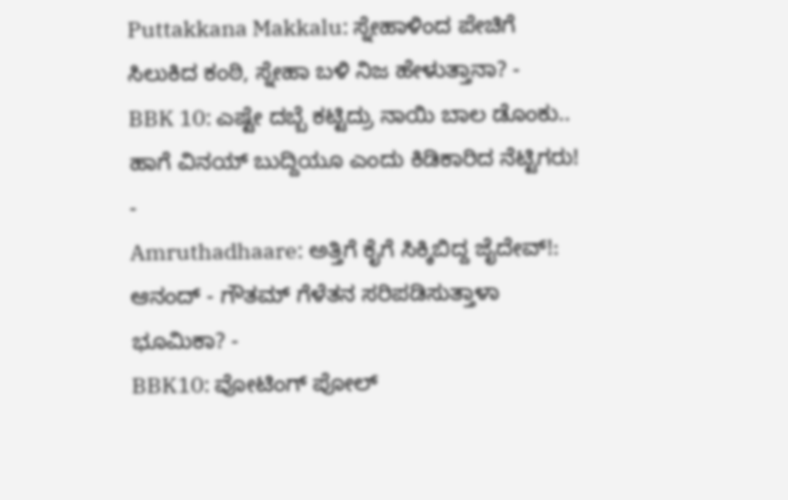Puttakkana Makkalu: ಸ್ನೇಹಾಳಿಂದ ಪೇಚಿಗೆ ಸಿಲುಕಿದ ಕಂಠಿ, ಸ್ನೇಹಾ ಬಳಿ ನಿಜ ಹೇಳುತ್ತಾನಾ? -
BBK 10: ಎಷ್ಟೇ ದಬ್ಬೆ ಕಟ್ಟಿದ್ರು ನಾಯಿ ಬಾಲ ಡೊಂಕು.. ಹಾಗೆ ವಿನಯ್ ಬುದ್ದಿಯೂ ಎಂದು ಕಿಡಿಕಾರಿದ ನೆಟ್ಟಿಗರು! -
Amruthadhaare: ಅತ್ತಿಗೆ ಕೈಗೆ ಸಿಕ್ಕಿಬಿದ್ದ ಜೈದೇವ್!: ಆನಂದ್ - ಗೌತಮ್ ಗೆಳೆತನ ಸರಿಪಡಿಸುತ್ತಾಳಾ ಭೂಮಿಕಾ? -
BBK10: ವೋಟಿಂಗ್ ಪೋಲ್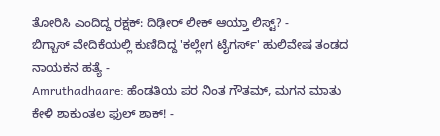ತೋರಿಸಿ ಎಂದಿದ್ದ ರಕ್ಷಕ್: ದಿಢೀರ್ ಲೀಕ್ ಆಯ್ತಾ ಲಿಸ್ಟ್? -
ಬಿಗ್ಬಾಸ್ ವೇದಿಕೆಯಲ್ಲಿ ಕುಣಿದಿದ್ದ 'ಕಲ್ಲೇಗ ಟೈಗರ್ಸ್' ಹುಲಿವೇಷ ತಂಡದ ನಾಯಕನ ಹತ್ಯೆ -
Amruthadhaare: ಹೆಂಡತಿಯ ಪರ ನಿಂತ ಗೌತಮ್, ಮಗನ ಮಾತು ಕೇಳಿ ಶಾಕುಂತಲ ಫುಲ್ ಶಾಕ್! -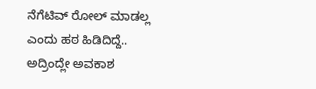ನೆಗೆಟಿವ್ ರೋಲ್ ಮಾಡಲ್ಲ ಎಂದು ಹಠ ಹಿಡಿದಿದ್ದೆ.. ಅದ್ರಿಂದ್ಲೇ ಅವಕಾಶ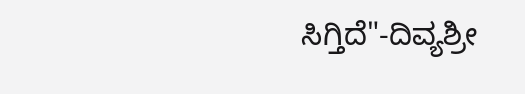ಸಿಗ್ತಿದೆ"-ದಿವ್ಯಶ್ರೀ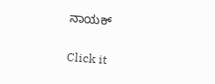ನಾಯಕ್


Click it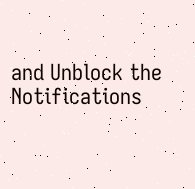and Unblock the Notifications